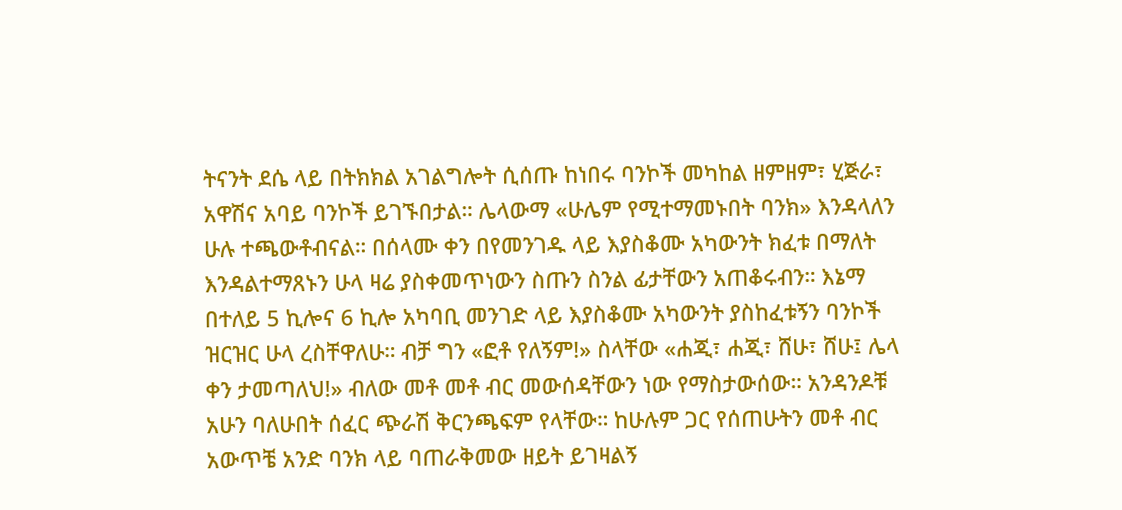ትናንት ደሴ ላይ በትክክል አገልግሎት ሲሰጡ ከነበሩ ባንኮች መካከል ዘምዘም፣ ሂጅራ፣ አዋሽና አባይ ባንኮች ይገኙበታል። ሌላውማ «ሁሌም የሚተማመኑበት ባንክ» እንዳላለን ሁሉ ተጫውቶብናል። በሰላሙ ቀን በየመንገዱ ላይ እያስቆሙ አካውንት ክፈቱ በማለት እንዳልተማጸኑን ሁላ ዛሬ ያስቀመጥነውን ስጡን ስንል ፊታቸውን አጠቆሩብን። እኔማ በተለይ 5 ኪሎና 6 ኪሎ አካባቢ መንገድ ላይ እያስቆሙ አካውንት ያስከፈቱኝን ባንኮች ዝርዝር ሁላ ረስቸዋለሁ። ብቻ ግን «ፎቶ የለኝም!» ስላቸው «ሐጂ፣ ሐጂ፣ ሸሁ፣ ሸሁ፤ ሌላ ቀን ታመጣለህ!» ብለው መቶ መቶ ብር መውሰዳቸውን ነው የማስታውሰው። አንዳንዶቹ አሁን ባለሁበት ሰፈር ጭራሽ ቅርንጫፍም የላቸው። ከሁሉም ጋር የሰጠሁትን መቶ ብር አውጥቼ አንድ ባንክ ላይ ባጠራቅመው ዘይት ይገዛልኝ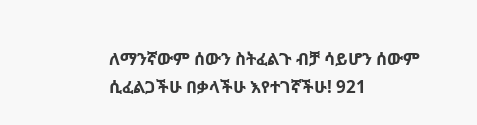ለማንኛውም ሰውን ስትፈልጉ ብቻ ሳይሆን ሰውም ሲፈልጋችሁ በቃላችሁ እየተገኛችሁ! 921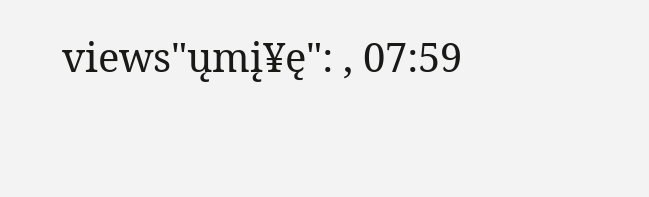views"ųmį¥ę": , 07:59